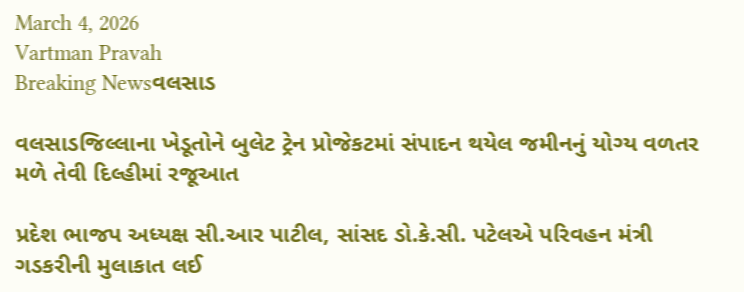March 4, 2026
Vartman Pravah
Breaking Newsવલસાડ

વલસાડજિલ્લાના ખેડૂતોને બુલેટ ટ્રેન પ્રોજેકટમાં સંપાદન થયેલ જમીનનું યોગ્‍ય વળતર મળે તેવી દિલ્‍હીમાં રજૂઆત

પ્રદેશ ભાજપ અધ્‍યક્ષ સી.આર પાટીલ, સાંસદ ડો.કે.સી. પટેલએ પરિવહન મંત્રી ગડકરીની મુલાકાત લઈ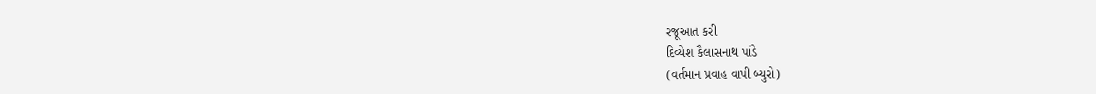રજૂઆત કરી
દિવ્‍યેશ કૈલાસનાથ પાંડે
(વર્તમાન પ્રવાહ વાપી બ્‍યુરો)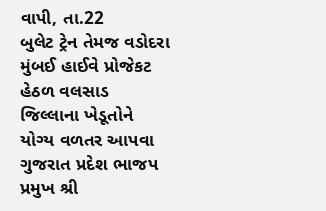વાપી, તા.22
બુલેટ ટ્રેન તેમજ વડોદરા મુંબઈ હાઈવે પ્રોજેકટ હેઠળ વલસાડ જિલ્લાના ખેડૂતોને યોગ્‍ય વળતર આપવા ગુજરાત પ્રદેશ ભાજપ પ્રમુખ શ્રી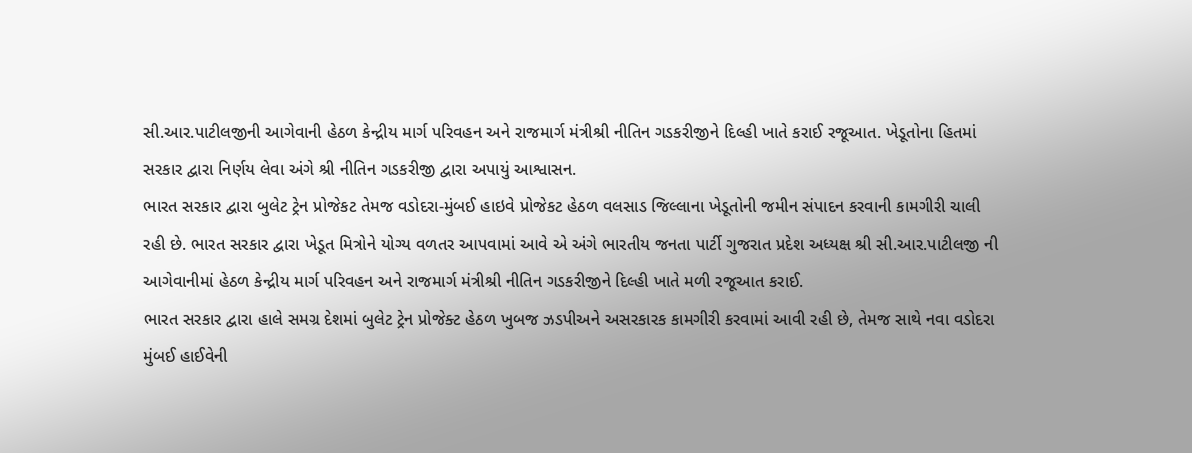સી.આર.પાટીલજીની આગેવાની હેઠળ કેન્‍દ્રીય માર્ગ પરિવહન અને રાજમાર્ગ મંત્રીશ્રી નીતિન ગડકરીજીને દિલ્‍હી ખાતે કરાઈ રજૂઆત. ખેડૂતોના હિતમાં સરકાર દ્વારા નિર્ણય લેવા અંગે શ્રી નીતિન ગડકરીજી દ્વારા અપાયું આશ્વાસન.
ભારત સરકાર દ્વારા બુલેટ ટ્રેન પ્રોજેકટ તેમજ વડોદરા-મુંબઈ હાઇવે પ્રોજેકટ હેઠળ વલસાડ જિલ્લાના ખેડૂતોની જમીન સંપાદન કરવાની કામગીરી ચાલી રહી છે. ભારત સરકાર દ્વારા ખેડૂત મિત્રોને યોગ્‍ય વળતર આપવામાં આવે એ અંગે ભારતીય જનતા પાર્ટી ગુજરાત પ્રદેશ અધ્‍યક્ષ શ્રી સી.આર.પાટીલજી ની આગેવાનીમાં હેઠળ કેન્‍દ્રીય માર્ગ પરિવહન અને રાજમાર્ગ મંત્રીશ્રી નીતિન ગડકરીજીને દિલ્‍હી ખાતે મળી રજૂઆત કરાઈ.
ભારત સરકાર દ્વારા હાલે સમગ્ર દેશમાં બુલેટ ટ્રેન પ્રોજેક્‍ટ હેઠળ ખુબજ ઝડપીઅને અસરકારક કામગીરી કરવામાં આવી રહી છે, તેમજ સાથે નવા વડોદરા મુંબઈ હાઈવેની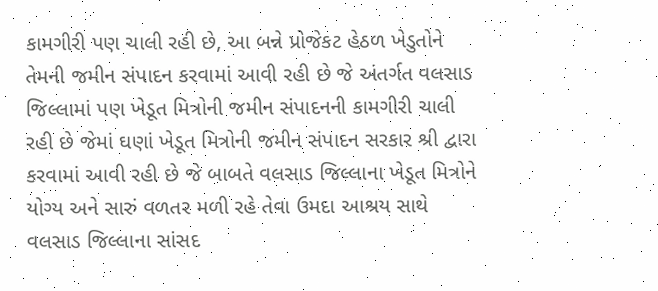કામગીરી પણ ચાલી રહી છે, આ બન્ને પ્રોજેકટ હેઠળ ખેડુતોને તેમની જમીન સંપાદન કરવામાં આવી રહી છે જે અંતર્ગત વલસાડ જિલ્લામાં પણ ખેડૂત મિત્રોની જમીન સંપાદનની કામગીરી ચાલી રહી છે જેમાં ઘણાં ખેડૂત મિત્રોની જમીન સંપાદન સરકાર શ્રી દ્વારા કરવામાં આવી રહી છે જે બાબતે વલસાડ જિલ્લાના ખેડૂત મિત્રોને યોગ્‍ય અને સારું વળતર મળી રહે તેવા ઉમદા આશ્રય સાથે વલસાડ જિલ્લાના સાંસદ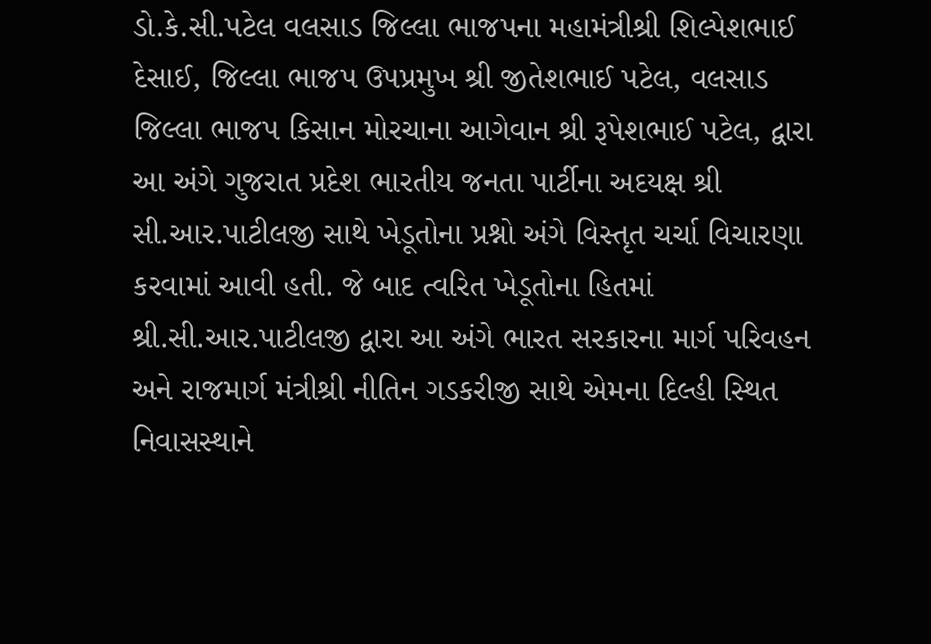ડો.કે.સી.પટેલ વલસાડ જિલ્લા ભાજપના મહામંત્રીશ્રી શિલ્‍પેશભાઈ દેસાઈ, જિલ્લા ભાજપ ઉપપ્રમુખ શ્રી જીતેશભાઈ પટેલ, વલસાડ જિલ્લા ભાજપ કિસાન મોરચાના આગેવાન શ્રી રૂપેશભાઈ પટેલ, દ્વારા આ અંગે ગુજરાત પ્રદેશ ભારતીય જનતા પાર્ટીના અદયક્ષ શ્રી સી.આર.પાટીલજી સાથે ખેડૂતોના પ્રશ્નો અંગે વિસ્‍તૃત ચર્ચા વિચારણા કરવામાં આવી હતી. જે બાદ ત્‍વરિત ખેડૂતોના હિતમાં શ્રી.સી.આર.પાટીલજી દ્વારા આ અંગે ભારત સરકારના માર્ગ પરિવહન અને રાજમાર્ગ મંત્રીશ્રી નીતિન ગડકરીજી સાથે એમના દિલ્‍હી સ્‍થિત નિવાસસ્‍થાને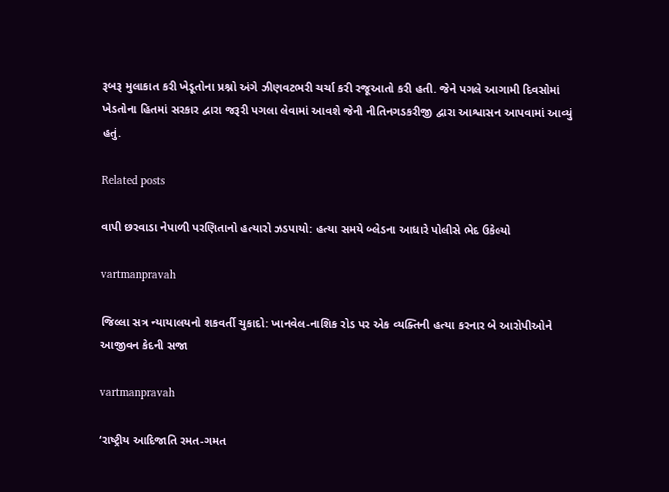રૂબરૂ મુલાકાત કરી ખેડૂતોના પ્રશ્નો અંગે ઝીણવટભરી ચર્ચા કરી રજૂઆતો કરી હતી. જેને પગલે આગામી દિવસોમાં ખેડતોના હિતમાં સરકાર દ્વારા જરૂરી પગલા લેવામાં આવશે જેની નીતિનગડકરીજી દ્વારા આશ્વાસન આપવામાં આવ્‍યું હતું.

Related posts

વાપી છરવાડા નેપાળી પરણિતાનો હત્‍યારો ઝડપાયો: હત્‍યા સમયે બ્‍લેડના આધારે પોલીસે ભેદ ઉકેલ્‍યો

vartmanpravah

જિલ્લા સત્ર ન્‍યાયાલયનો શકવર્તી ચુકાદો: ખાનવેલ-નાશિક રોડ પર એક વ્‍યક્‍તિની હત્‍યા કરનાર બે આરોપીઓને આજીવન કેદની સજા

vartmanpravah

‘રાષ્‍ટ્રીય આદિજાતિ રમત-ગમત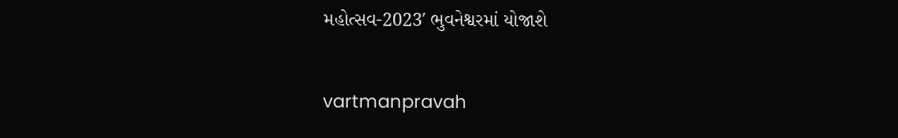મહોત્‍સવ-2023′ ભુવનેશ્વરમાં યોજાશે

vartmanpravah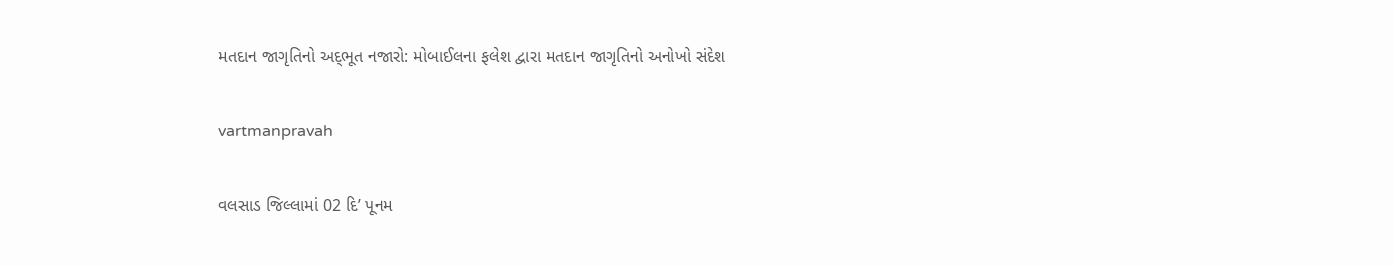મતદાન જાગૃતિનો અદ્‌ભૂત નજારો: મોબાઈલના ફલેશ દ્વારા મતદાન જાગૃતિનો અનોખો સંદેશ

vartmanpravah

વલસાડ જિલ્લામાં 02 દિ’ પૂનમ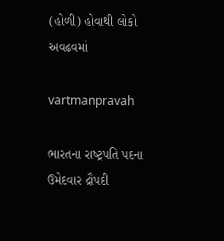(હોળી) હોવાથી લોકો અવઢવમાં

vartmanpravah

ભારતના રાષ્‍ટ્રપતિ પદના ઉમેદવાર દ્રૌપદી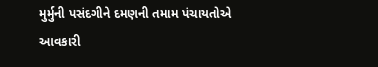મુર્મુની પસંદગીને દમણની તમામ પંચાયતોએ આવકારી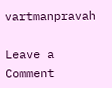vartmanpravah

Leave a Comment